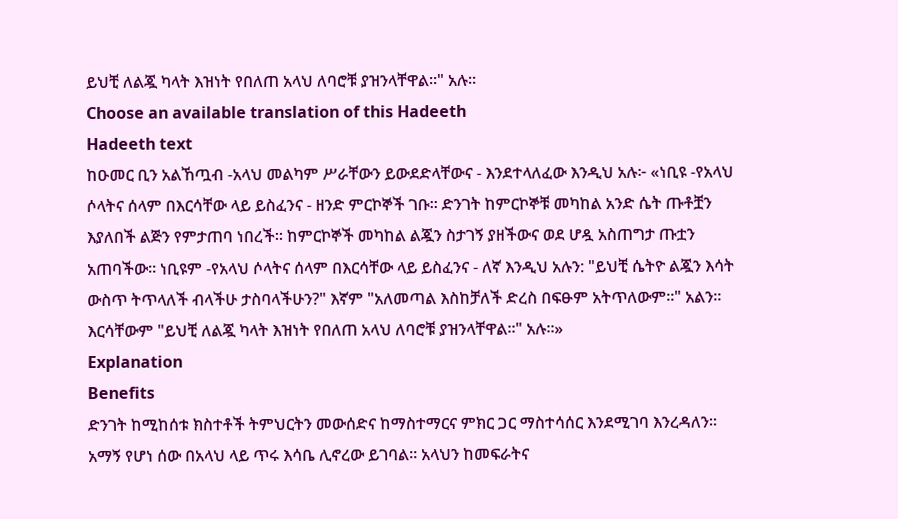ይህቺ ለልጇ ካላት እዝነት የበለጠ አላህ ለባሮቹ ያዝንላቸዋል።" አሉ።
Choose an available translation of this Hadeeth
Hadeeth text
ከዑመር ቢን አልኸጧብ -አላህ መልካም ሥራቸውን ይውደድላቸውና - እንደተላለፈው እንዲህ አሉ፦ «ነቢዩ -የአላህ ሶላትና ሰላም በእርሳቸው ላይ ይስፈንና - ዘንድ ምርኮኞች ገቡ። ድንገት ከምርኮኞቹ መካከል አንድ ሴት ጡቶቿን እያለበች ልጅን የምታጠባ ነበረች። ከምርኮኞች መካከል ልጇን ስታገኝ ያዘችውና ወደ ሆዷ አስጠግታ ጡቷን አጠባችው። ነቢዩም -የአላህ ሶላትና ሰላም በእርሳቸው ላይ ይስፈንና - ለኛ እንዲህ አሉን: "ይህቺ ሴትዮ ልጇን እሳት ውስጥ ትጥላለች ብላችሁ ታስባላችሁን?" እኛም "አለመጣል እስከቻለች ድረስ በፍፁም አትጥለውም።" አልን። እርሳቸውም "ይህቺ ለልጇ ካላት እዝነት የበለጠ አላህ ለባሮቹ ያዝንላቸዋል።" አሉ።»
Explanation
Benefits
ድንገት ከሚከሰቱ ክስተቶች ትምህርትን መውሰድና ከማስተማርና ምክር ጋር ማስተሳሰር እንደሚገባ እንረዳለን።
አማኝ የሆነ ሰው በአላህ ላይ ጥሩ እሳቤ ሊኖረው ይገባል። አላህን ከመፍራትና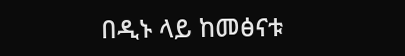በዲኑ ላይ ከመፅናቱ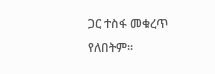ጋር ተስፋ መቁረጥ የለበትም።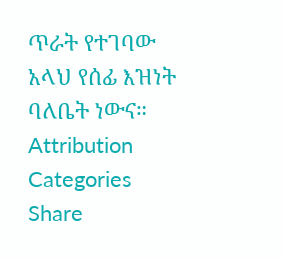ጥራት የተገባው አላህ የሰፊ እዝነት ባለቤት ነውና።
Attribution
Categories
Share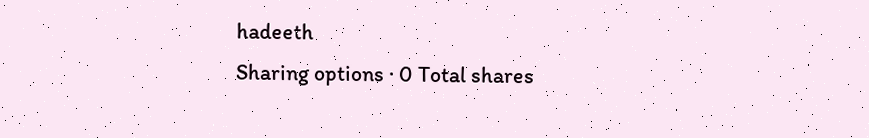hadeeth
Sharing options · 0 Total shares